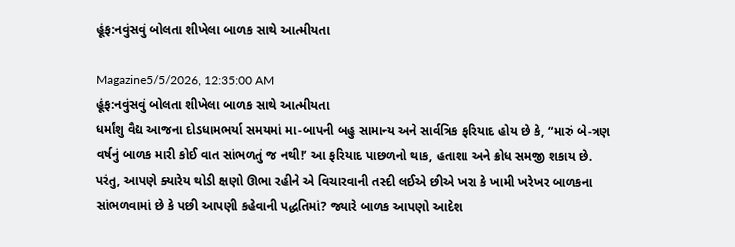હૂંફ:નવુંસવું બોલતા શીખેલા બાળક સાથે આત્મીયતા

Magazine5/5/2026, 12:35:00 AM
હૂંફ:નવુંસવું બોલતા શીખેલા બાળક સાથે આત્મીયતા
ધર્માંશુ વૈદ્ય આજના દોડધામભર્યા સમયમાં મા-બાપની બહુ સામાન્ય અને સાર્વત્રિક ફરિયાદ હોય છે કે, “મારું બે-ત્રણ વર્ષનું બાળક મારી કોઈ વાત સાંભળતું જ નથી!’ આ ફરિયાદ પાછળનો થાક, હતાશા અને ક્રોધ સમજી શકાય છે. પરંતુ, આપણે ક્યારેય થોડી ક્ષણો ઊભા રહીને એ વિચારવાની તસ્દી લઈએ છીએ ખરા કે ખામી ખરેખર બાળકના સાંભળવામાં છે કે પછી આપણી કહેવાની પદ્ધતિમાં? જ્યારે બાળક આપણો આદેશ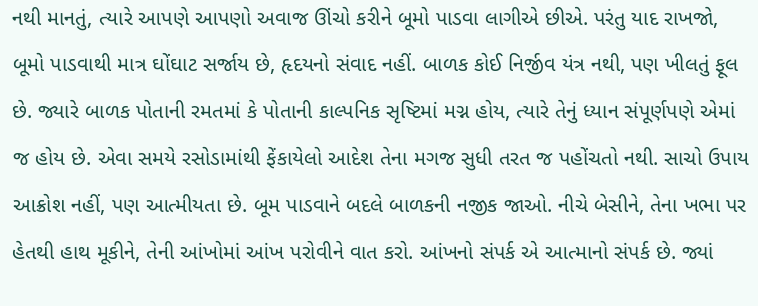નથી માનતું, ત્યારે આપણે આપણો અવાજ ઊંચો કરીને બૂમો પાડવા લાગીએ છીએ. પરંતુ યાદ રાખજો, બૂમો પાડવાથી માત્ર ઘોંઘાટ સર્જાય છે, હૃદયનો સંવાદ નહીં. બાળક કોઈ નિર્જીવ યંત્ર નથી, પણ ખીલતું ફૂલ છે. જ્યારે બાળક પોતાની રમતમાં કે પોતાની કાલ્પનિક સૃષ્ટિમાં મગ્ન હોય, ત્યારે તેનું ધ્યાન સંપૂર્ણપણે એમાં જ હોય છે. એવા સમયે રસોડામાંથી ફેંકાયેલો આદેશ તેના મગજ સુધી તરત જ પહોંચતો નથી. સાચો ઉપાય આક્રોશ નહીં, પણ આત્મીયતા છે. બૂમ પાડવાને બદલે બાળકની નજીક જાઓ. નીચે બેસીને, તેના ખભા પર હેતથી હાથ મૂકીને, તેની આંખોમાં આંખ પરોવીને વાત કરો. આંખનો સંપર્ક એ આત્માનો સંપર્ક છે. જ્યાં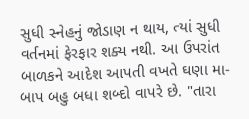સુધી સ્નેહનું જોડાણ ન થાય, ત્યાં સુધી વર્તનમાં ફેરફાર શક્ય નથી. આ ઉપરાંત બાળકને આદેશ આપતી વખતે ઘણા મા-બાપ બહુ બધા શબ્દો વાપરે છે. "તારા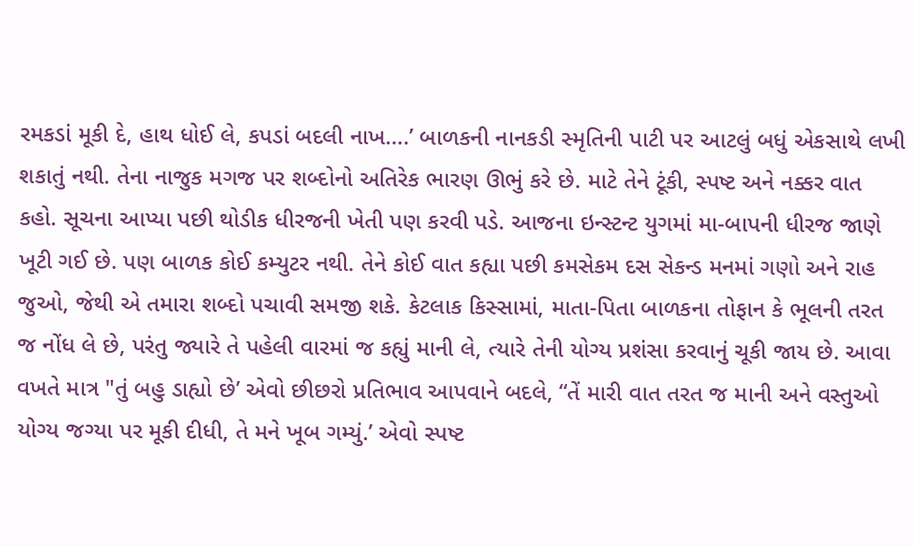રમકડાં મૂકી દે, હાથ ધોઈ લે, કપડાં બદલી નાખ….’ બાળકની નાનકડી સ્મૃતિની પાટી પર આટલું બધું એકસાથે લખી શકાતું નથી. તેના નાજુક મગજ પર શબ્દોનો અતિરેક ભારણ ઊભું કરે છે. માટે તેને ટૂંકી, સ્પષ્ટ અને નક્કર વાત કહો. સૂચના આપ્યા પછી થોડીક ધીરજની ખેતી પણ કરવી પડે. આજના ઇન્સ્ટન્ટ યુગમાં મા-બાપની ધીરજ જાણે ખૂટી ગઈ છે. પણ બાળક કોઈ કમ્યુટર નથી. તેને કોઈ વાત કહ્યા પછી કમસેકમ દસ સેકન્ડ મનમાં ગણો અને રાહ જુઓ, જેથી એ તમારા શબ્દો પચાવી સમજી શકે. કેટલાક કિસ્સામાં, માતા-પિતા બાળકના તોફાન કે ભૂલની તરત જ નોંધ લે છે, પરંતુ જ્યારે તે પહેલી વારમાં જ કહ્યું માની લે, ત્યારે તેની યોગ્ય પ્રશંસા કરવાનું ચૂકી જાય છે. આવા વખતે માત્ર "તું બહુ ડાહ્યો છે’ એવો છીછરો પ્રતિભાવ આપવાને બદલે, “તેં મારી વાત તરત જ માની અને વસ્તુઓ યોગ્ય જગ્યા પર મૂકી દીધી, તે મને ખૂબ ગમ્યું.’ એવો સ્પષ્ટ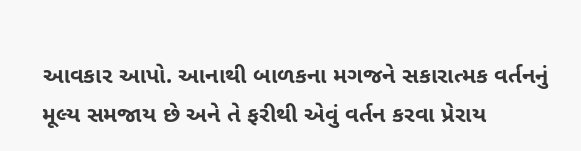આવકાર આપો. આનાથી બાળકના મગજને સકારાત્મક વર્તનનું મૂલ્ય સમજાય છે અને તે ફરીથી એવું વર્તન કરવા પ્રેરાય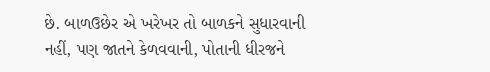છે. બાળઉછેર એ ખરેખર તો બાળકને સુધારવાની નહીં, પણ જાતને કેળવવાની, પોતાની ધીરજને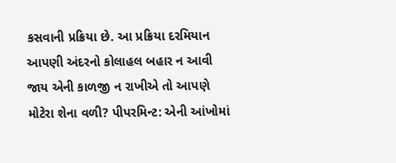કસવાની પ્રક્રિયા છે. આ પ્રક્રિયા દરમિયાન આપણી અંદરનો કોલાહલ બહાર ન આવી જાય એની કાળજી ન રાખીએ તો આપણે મોટેરા શેના વળી? પીપરમિન્ટ: એની આંખોમાં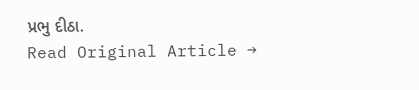પ્રભુ દીઠા.
Read Original Article →